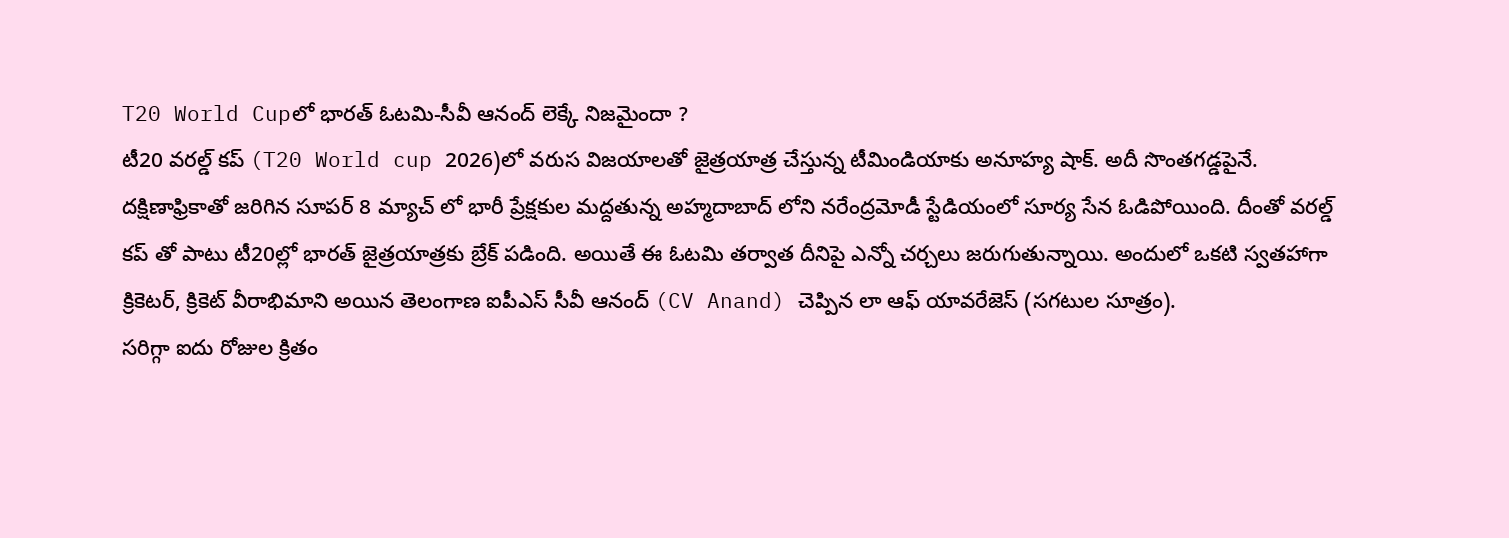T20 World Cupలో భారత్ ఓటమి-సీవీ ఆనంద్ లెక్కే నిజమైందా ?
టీ20 వరల్డ్ కప్ (T20 World cup 2026)లో వరుస విజయాలతో జైత్రయాత్ర చేస్తున్న టీమిండియాకు అనూహ్య షాక్. అదీ సొంతగడ్డపైనే. దక్షిణాఫ్రికాతో జరిగిన సూపర్ 8 మ్యాచ్ లో భారీ ప్రేక్షకుల మద్దతున్న అహ్మదాబాద్ లోని నరేంద్రమోడీ స్టేడియంలో సూర్య సేన ఓడిపోయింది. దీంతో వరల్డ్ కప్ తో పాటు టీ20ల్లో భారత్ జైత్రయాత్రకు బ్రేక్ పడింది. అయితే ఈ ఓటమి తర్వాత దీనిపై ఎన్నో చర్చలు జరుగుతున్నాయి. అందులో ఒకటి స్వతహాగా క్రికెటర్, క్రికెట్ వీరాభిమాని అయిన తెలంగాణ ఐపీఎస్ సీవీ ఆనంద్ (CV Anand) చెప్పిన లా ఆఫ్ యావరేజెస్ (సగటుల సూత్రం).
సరిగ్గా ఐదు రోజుల క్రితం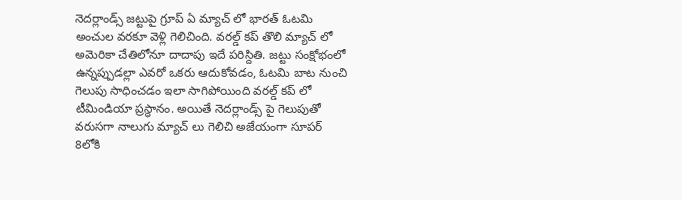నెదర్లాండ్స్ జట్టుపై గ్రూప్ ఏ మ్యాచ్ లో భారత్ ఓటమి అంచుల వరకూ వెళ్లి గెలిచింది. వరల్డ్ కప్ తొలి మ్యాచ్ లో అమెరికా చేతిలోనూ దాదాపు ఇదే పరిస్దితి. జట్టు సంక్షోభంలో ఉన్నప్పుడల్లా ఎవరో ఒకరు ఆదుకోవడం, ఓటమి బాట నుంచి గెలుపు సాధించడం ఇలా సాగిపోయింది వరల్డ్ కప్ లో టీమిండియా ప్రస్ధానం. అయితే నెదర్లాండ్స్ పై గెలుపుతో వరుసగా నాలుగు మ్యాచ్ లు గెలిచి అజేయంగా సూపర్ 8లోకి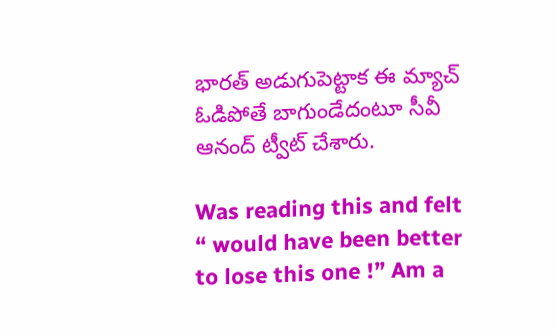భారత్ అడుగుపెట్టాక ఈ మ్యాచ్ ఓడిపోతే బాగుండేదంటూ సీవీ ఆనంద్ ట్వీట్ చేశారు.

Was reading this and felt “ would have been better to lose this one !” Am a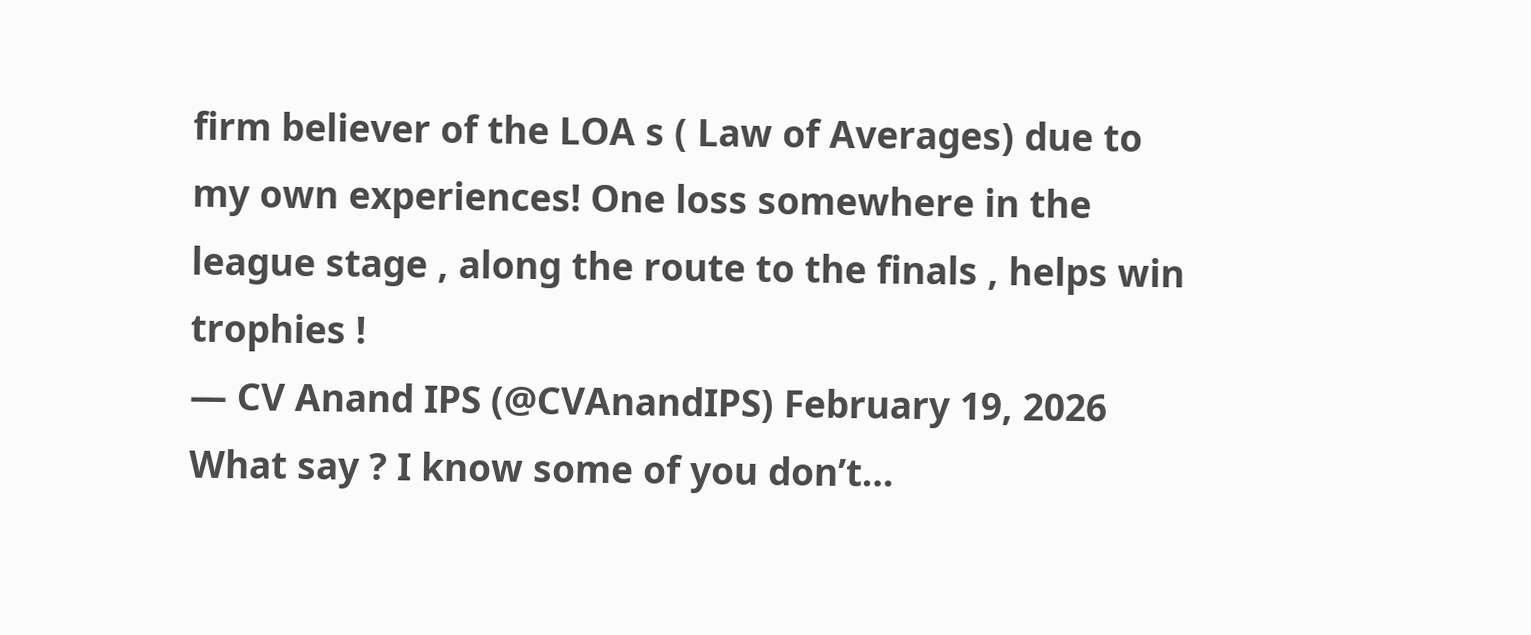firm believer of the LOA s ( Law of Averages) due to my own experiences! One loss somewhere in the league stage , along the route to the finals , helps win trophies !
— CV Anand IPS (@CVAnandIPS) February 19, 2026
What say ? I know some of you don’t…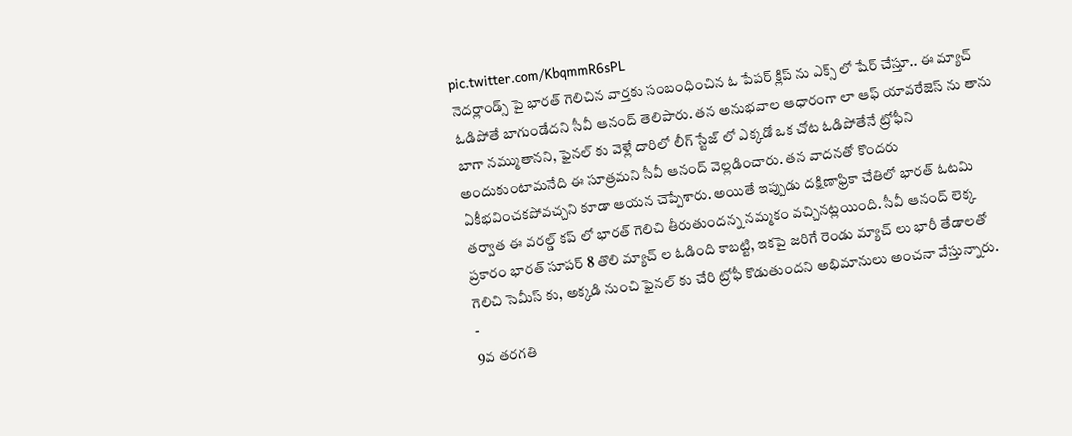pic.twitter.com/KbqmmR6sPL
నెదర్లాండ్స్ పై భారత్ గెలిచిన వార్తకు సంబంధించిన ఓ పేపర్ క్లిప్ ను ఎక్స్ లో షేర్ చేస్తూ.. ఈ మ్యాచ్ ఓడిపోతే బాగుండేదని సీవీ ఆనంద్ తెలిపారు. తన అనుభవాల ఆధారంగా లా ఆఫ్ యావరేజెస్ ను తాను బాగా నమ్ముతానని, ఫైనల్ కు వెళ్లే దారిలో లీగ్ స్టేజ్ లో ఎక్కడో ఒక చోట ఓడిపోతేనే ట్రోఫీని అందుకుంటామనేది ఈ సూత్రమని సీవీ ఆనంద్ వెల్లడించారు. తన వాదనతో కొందరు ఏకీభవించకపోవచ్చని కూడా ఆయన చెప్పేశారు. అయితే ఇప్పుడు దక్షిణాఫ్రికా చేతిలో భారత్ ఓటమి తర్వాత ఈ వరల్డ్ కప్ లో భారత్ గెలిచి తీరుతుందన్న నమ్మకం వచ్చినట్లయింది. సీవీ ఆనంద్ లెక్క ప్రకారం భారత్ సూపర్ 8 తొలి మ్యాచ్ ల ఓడింది కాబట్టి, ఇకపై జరిగే రెండు మ్యాచ్ లు భారీ తేడాలతో గెలిచి సెమీస్ కు, అక్కడి నుంచి ఫైనల్ కు చేరి ట్రోఫీ కొడుతుందని అభిమానులు అంచనా వేస్తున్నారు.
-
9వ తరగతి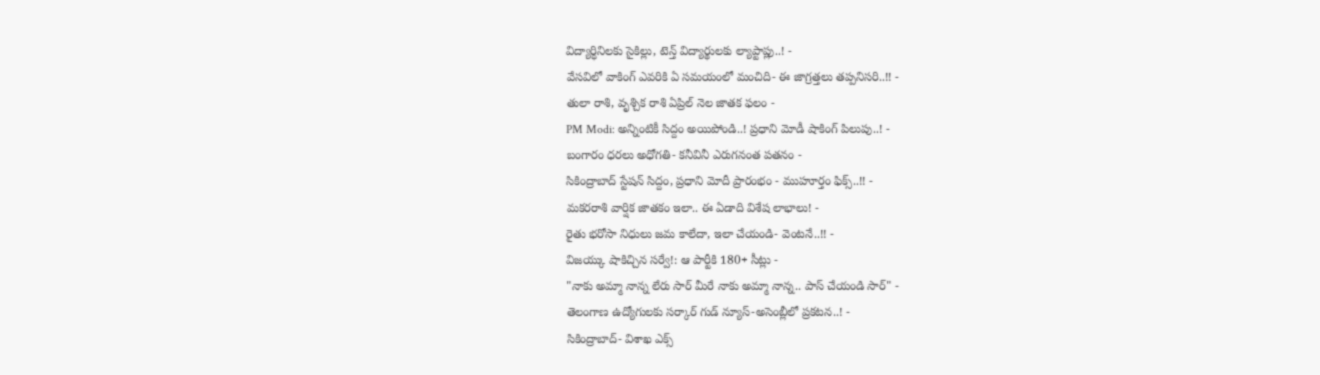విద్యార్ధినిలకు సైకిల్లు, టెన్త్ విద్యార్థులకు ల్యాప్టాప్లు..! -
వేసవిలో వాకింగ్ ఎవరికి ఏ సమయంలో మంచిది- ఈ జాగ్రత్తలు తప్పనిసరి..!! -
తులా రాశి, వృశ్చిక రాశి ఏప్రిల్ నెల జాతక ఫలం -
PM Modi: అన్నింటికీ సిద్దం అయిపోండి..! ప్రధాని మోడీ షాకింగ్ పిలుపు..! -
బంగారం ధరలు అధోగతి- కనీవినీ ఎరుగనంత పతనం -
సికింద్రాబాద్ స్టేషన్ సిద్దం, ప్రధాని మోదీ ప్రారంభం - ముహూర్తం ఫిక్స్..!! -
మకరరాశి వార్షిక జాతకం ఇలా.. ఈ ఏడాది విశేష లాభాలు! -
రైతు భరోసా నిధులు జమ కాలేదా, ఇలా చేయండి- వెంటనే..!! -
విజయ్కు షాకిచ్చిన సర్వే!: ఆ పార్టీకి 180+ సీట్లు -
"నాకు అమ్మా నాన్న లేరు సార్ మీరే నాకు అమ్మా నాన్న.. పాస్ చేయండి సార్" -
తెలంగాణ ఉద్యోగులకు సర్కార్ గుడ్ న్యూస్-అసెంబ్లీలో ప్రకటన..! -
సికింద్రాబాద్- విశాఖ ఎక్స్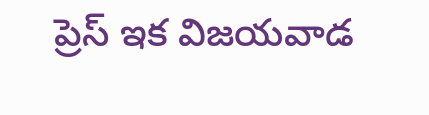ప్రెస్ ఇక విజయవాడ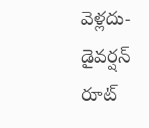వెళ్లదు- డైవర్షన్ రూట్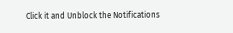Click it and Unblock the Notifications